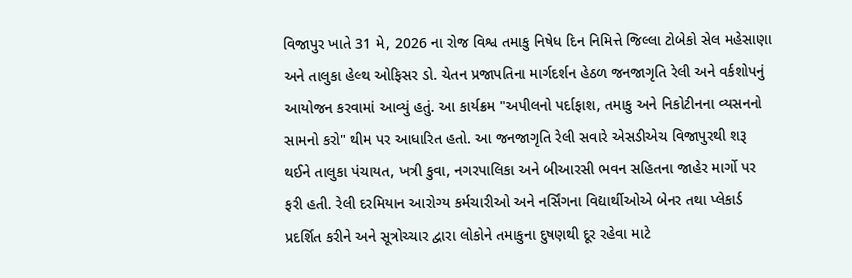વિજાપુર ખાતે 31 મે, 2026 ના રોજ વિશ્વ તમાકુ નિષેધ દિન નિમિત્તે જિલ્લા ટોબેકો સેલ મહેસાણા અને તાલુકા હેલ્થ ઓફિસર ડો. ચેતન પ્રજાપતિના માર્ગદર્શન હેઠળ જનજાગૃતિ રેલી અને વર્કશોપનું આયોજન કરવામાં આવ્યું હતું. આ કાર્યક્રમ "અપીલનો પર્દાફાશ, તમાકુ અને નિકોટીનના વ્યસનનો સામનો કરો" થીમ પર આધારિત હતો. આ જનજાગૃતિ રેલી સવારે એસડીએચ વિજાપુરથી શરૂ થઈને તાલુકા પંચાયત, ખત્રી કુવા, નગરપાલિકા અને બીઆરસી ભવન સહિતના જાહેર માર્ગો પર ફરી હતી. રેલી દરમિયાન આરોગ્ય કર્મચારીઓ અને નર્સિંગના વિદ્યાર્થીઓએ બેનર તથા પ્લેકાર્ડ પ્રદર્શિત કરીને અને સૂત્રોચ્ચાર દ્વારા લોકોને તમાકુના દુષણથી દૂર રહેવા માટે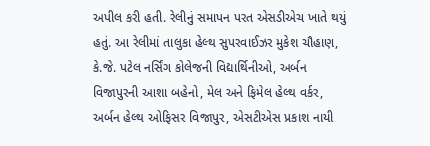અપીલ કરી હતી. રેલીનું સમાપન પરત એસડીએચ ખાતે થયું હતું. આ રેલીમાં તાલુકા હેલ્થ સુપરવાઈઝર મુકેશ ચૌહાણ, કે.જે. પટેલ નર્સિંગ કોલેજની વિદ્યાર્થિનીઓ, અર્બન વિજાપુરની આશા બહેનો, મેલ અને ફિમેલ હેલ્થ વર્કર, અર્બન હેલ્થ ઓફિસર વિજાપુર, એસટીએસ પ્રકાશ નાયી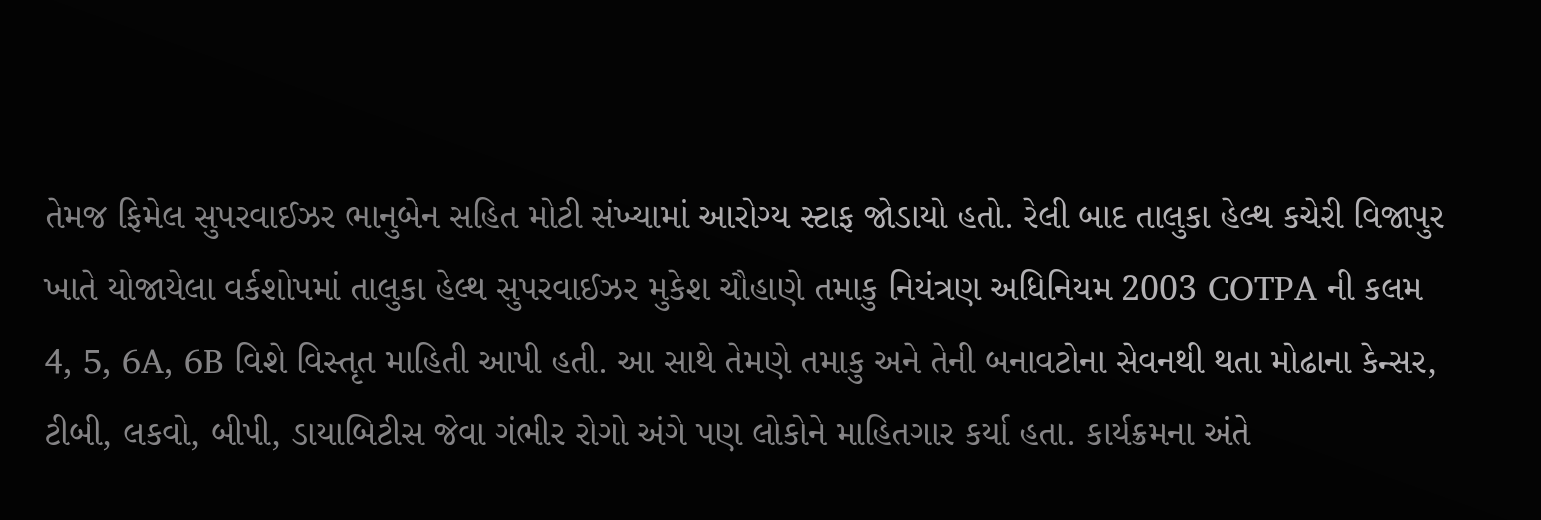તેમજ ફિમેલ સુપરવાઈઝર ભાનુબેન સહિત મોટી સંખ્યામાં આરોગ્ય સ્ટાફ જોડાયો હતો. રેલી બાદ તાલુકા હેલ્થ કચેરી વિજાપુર ખાતે યોજાયેલા વર્કશોપમાં તાલુકા હેલ્થ સુપરવાઈઝર મુકેશ ચૌહાણે તમાકુ નિયંત્રણ અધિનિયમ 2003 COTPA ની કલમ 4, 5, 6A, 6B વિશે વિસ્તૃત માહિતી આપી હતી. આ સાથે તેમણે તમાકુ અને તેની બનાવટોના સેવનથી થતા મોઢાના કેન્સર, ટીબી, લકવો, બીપી, ડાયાબિટીસ જેવા ગંભીર રોગો અંગે પણ લોકોને માહિતગાર કર્યા હતા. કાર્યક્રમના અંતે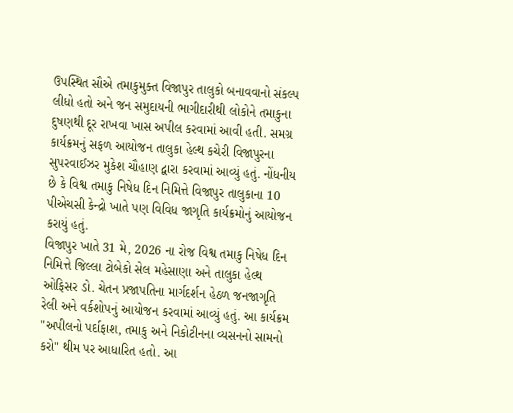ઉપસ્થિત સૌએ તમાકુમુક્ત વિજાપુર તાલુકો બનાવવાનો સંકલ્પ લીધો હતો અને જન સમુદાયની ભાગીદારીથી લોકોને તમાકુના દુષણથી દૂર રાખવા ખાસ અપીલ કરવામાં આવી હતી. સમગ્ર કાર્યક્રમનું સફળ આયોજન તાલુકા હેલ્થ કચેરી વિજાપુરના સુપરવાઈઝર મુકેશ ચૌહાણ દ્વારા કરવામાં આવ્યું હતું. નોંધનીય છે કે વિશ્વ તમાકુ નિષેધ દિન નિમિત્તે વિજાપુર તાલુકાના 10 પીએચસી કેન્દ્રો ખાતે પણ વિવિધ જાગૃતિ કાર્યક્રમોનું આયોજન કરાયું હતું.
વિજાપુર ખાતે 31 મે, 2026 ના રોજ વિશ્વ તમાકુ નિષેધ દિન નિમિત્તે જિલ્લા ટોબેકો સેલ મહેસાણા અને તાલુકા હેલ્થ ઓફિસર ડો. ચેતન પ્રજાપતિના માર્ગદર્શન હેઠળ જનજાગૃતિ રેલી અને વર્કશોપનું આયોજન કરવામાં આવ્યું હતું. આ કાર્યક્રમ "અપીલનો પર્દાફાશ, તમાકુ અને નિકોટીનના વ્યસનનો સામનો કરો" થીમ પર આધારિત હતો. આ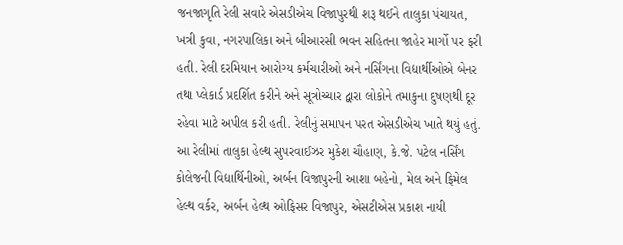જનજાગૃતિ રેલી સવારે એસડીએચ વિજાપુરથી શરૂ થઈને તાલુકા પંચાયત, ખત્રી કુવા, નગરપાલિકા અને બીઆરસી ભવન સહિતના જાહેર માર્ગો પર ફરી હતી. રેલી દરમિયાન આરોગ્ય કર્મચારીઓ અને નર્સિંગના વિદ્યાર્થીઓએ બેનર તથા પ્લેકાર્ડ પ્રદર્શિત કરીને અને સૂત્રોચ્ચાર દ્વારા લોકોને તમાકુના દુષણથી દૂર રહેવા માટે અપીલ કરી હતી. રેલીનું સમાપન પરત એસડીએચ ખાતે થયું હતું. આ રેલીમાં તાલુકા હેલ્થ સુપરવાઈઝર મુકેશ ચૌહાણ, કે.જે. પટેલ નર્સિંગ કોલેજની વિદ્યાર્થિનીઓ, અર્બન વિજાપુરની આશા બહેનો, મેલ અને ફિમેલ હેલ્થ વર્કર, અર્બન હેલ્થ ઓફિસર વિજાપુર, એસટીએસ પ્રકાશ નાયી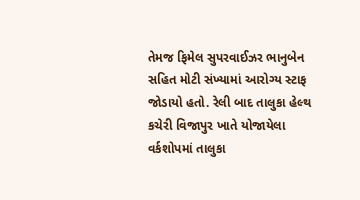તેમજ ફિમેલ સુપરવાઈઝર ભાનુબેન સહિત મોટી સંખ્યામાં આરોગ્ય સ્ટાફ જોડાયો હતો. રેલી બાદ તાલુકા હેલ્થ કચેરી વિજાપુર ખાતે યોજાયેલા વર્કશોપમાં તાલુકા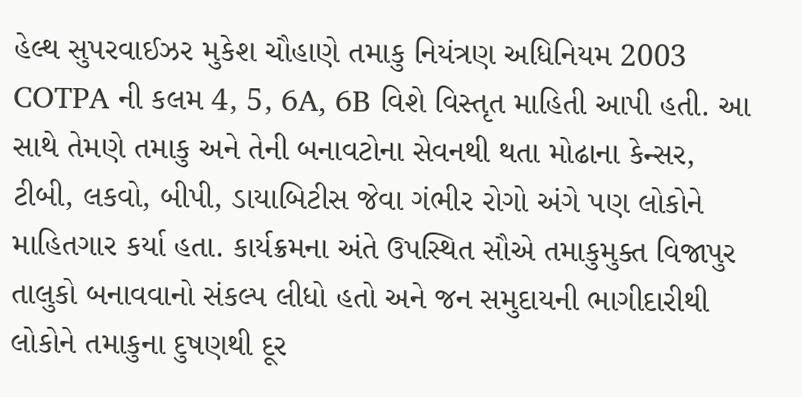હેલ્થ સુપરવાઈઝર મુકેશ ચૌહાણે તમાકુ નિયંત્રણ અધિનિયમ 2003 COTPA ની કલમ 4, 5, 6A, 6B વિશે વિસ્તૃત માહિતી આપી હતી. આ સાથે તેમણે તમાકુ અને તેની બનાવટોના સેવનથી થતા મોઢાના કેન્સર, ટીબી, લકવો, બીપી, ડાયાબિટીસ જેવા ગંભીર રોગો અંગે પણ લોકોને માહિતગાર કર્યા હતા. કાર્યક્રમના અંતે ઉપસ્થિત સૌએ તમાકુમુક્ત વિજાપુર તાલુકો બનાવવાનો સંકલ્પ લીધો હતો અને જન સમુદાયની ભાગીદારીથી લોકોને તમાકુના દુષણથી દૂર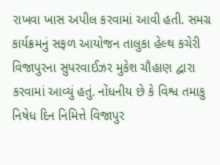રાખવા ખાસ અપીલ કરવામાં આવી હતી. સમગ્ર કાર્યક્રમનું સફળ આયોજન તાલુકા હેલ્થ કચેરી વિજાપુરના સુપરવાઈઝર મુકેશ ચૌહાણ દ્વારા કરવામાં આવ્યું હતું. નોંધનીય છે કે વિશ્વ તમાકુ નિષેધ દિન નિમિત્તે વિજાપુર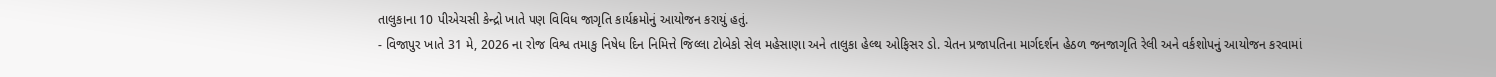તાલુકાના 10 પીએચસી કેન્દ્રો ખાતે પણ વિવિધ જાગૃતિ કાર્યક્રમોનું આયોજન કરાયું હતું.
- વિજાપુર ખાતે 31 મે, 2026 ના રોજ વિશ્વ તમાકુ નિષેધ દિન નિમિત્તે જિલ્લા ટોબેકો સેલ મહેસાણા અને તાલુકા હેલ્થ ઓફિસર ડો. ચેતન પ્રજાપતિના માર્ગદર્શન હેઠળ જનજાગૃતિ રેલી અને વર્કશોપનું આયોજન કરવામાં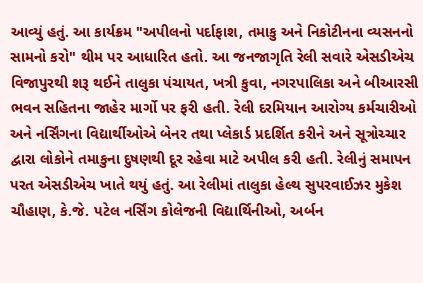આવ્યું હતું. આ કાર્યક્રમ "અપીલનો પર્દાફાશ, તમાકુ અને નિકોટીનના વ્યસનનો સામનો કરો" થીમ પર આધારિત હતો. આ જનજાગૃતિ રેલી સવારે એસડીએચ વિજાપુરથી શરૂ થઈને તાલુકા પંચાયત, ખત્રી કુવા, નગરપાલિકા અને બીઆરસી ભવન સહિતના જાહેર માર્ગો પર ફરી હતી. રેલી દરમિયાન આરોગ્ય કર્મચારીઓ અને નર્સિંગના વિદ્યાર્થીઓએ બેનર તથા પ્લેકાર્ડ પ્રદર્શિત કરીને અને સૂત્રોચ્ચાર દ્વારા લોકોને તમાકુના દુષણથી દૂર રહેવા માટે અપીલ કરી હતી. રેલીનું સમાપન પરત એસડીએચ ખાતે થયું હતું. આ રેલીમાં તાલુકા હેલ્થ સુપરવાઈઝર મુકેશ ચૌહાણ, કે.જે. પટેલ નર્સિંગ કોલેજની વિદ્યાર્થિનીઓ, અર્બન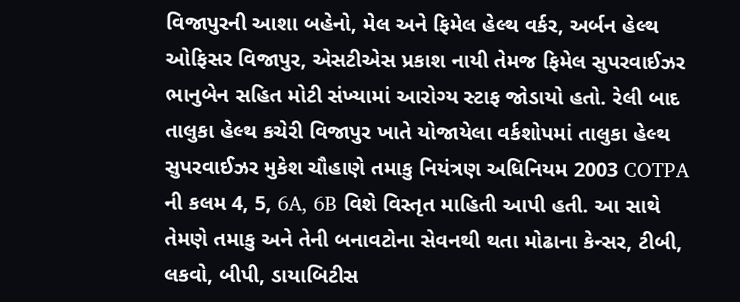વિજાપુરની આશા બહેનો, મેલ અને ફિમેલ હેલ્થ વર્કર, અર્બન હેલ્થ ઓફિસર વિજાપુર, એસટીએસ પ્રકાશ નાયી તેમજ ફિમેલ સુપરવાઈઝર ભાનુબેન સહિત મોટી સંખ્યામાં આરોગ્ય સ્ટાફ જોડાયો હતો. રેલી બાદ તાલુકા હેલ્થ કચેરી વિજાપુર ખાતે યોજાયેલા વર્કશોપમાં તાલુકા હેલ્થ સુપરવાઈઝર મુકેશ ચૌહાણે તમાકુ નિયંત્રણ અધિનિયમ 2003 COTPA ની કલમ 4, 5, 6A, 6B વિશે વિસ્તૃત માહિતી આપી હતી. આ સાથે તેમણે તમાકુ અને તેની બનાવટોના સેવનથી થતા મોઢાના કેન્સર, ટીબી, લકવો, બીપી, ડાયાબિટીસ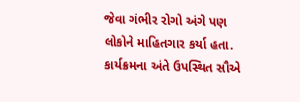જેવા ગંભીર રોગો અંગે પણ લોકોને માહિતગાર કર્યા હતા. કાર્યક્રમના અંતે ઉપસ્થિત સૌએ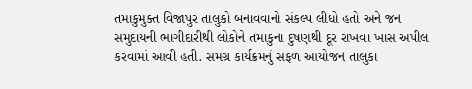તમાકુમુક્ત વિજાપુર તાલુકો બનાવવાનો સંકલ્પ લીધો હતો અને જન સમુદાયની ભાગીદારીથી લોકોને તમાકુના દુષણથી દૂર રાખવા ખાસ અપીલ કરવામાં આવી હતી. સમગ્ર કાર્યક્રમનું સફળ આયોજન તાલુકા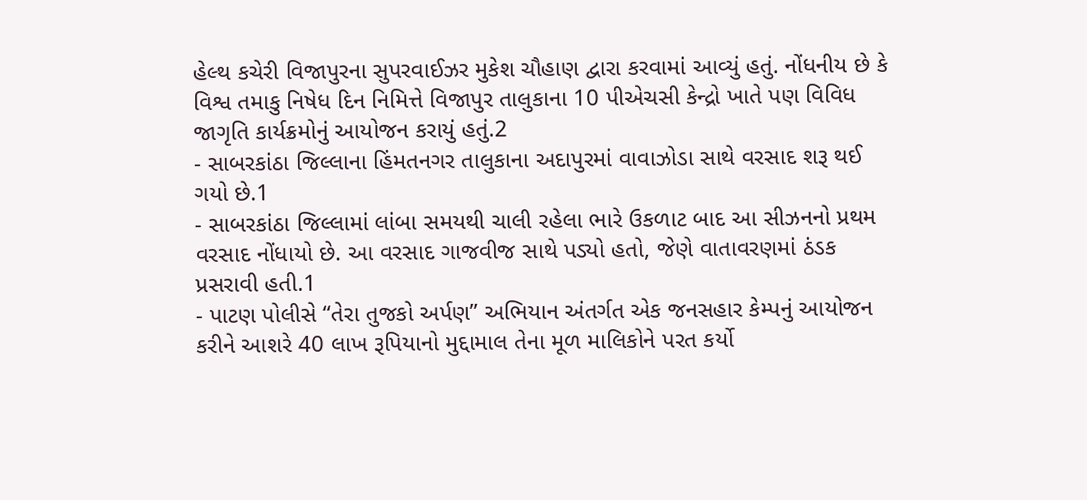હેલ્થ કચેરી વિજાપુરના સુપરવાઈઝર મુકેશ ચૌહાણ દ્વારા કરવામાં આવ્યું હતું. નોંધનીય છે કે વિશ્વ તમાકુ નિષેધ દિન નિમિત્તે વિજાપુર તાલુકાના 10 પીએચસી કેન્દ્રો ખાતે પણ વિવિધ જાગૃતિ કાર્યક્રમોનું આયોજન કરાયું હતું.2
- સાબરકાંઠા જિલ્લાના હિંમતનગર તાલુકાના અદાપુરમાં વાવાઝોડા સાથે વરસાદ શરૂ થઈ ગયો છે.1
- સાબરકાંઠા જિલ્લામાં લાંબા સમયથી ચાલી રહેલા ભારે ઉકળાટ બાદ આ સીઝનનો પ્રથમ વરસાદ નોંધાયો છે. આ વરસાદ ગાજવીજ સાથે પડ્યો હતો, જેણે વાતાવરણમાં ઠંડક પ્રસરાવી હતી.1
- પાટણ પોલીસે “તેરા તુજકો અર્પણ” અભિયાન અંતર્ગત એક જનસહાર કેમ્પનું આયોજન કરીને આશરે 40 લાખ રૂપિયાનો મુદ્દામાલ તેના મૂળ માલિકોને પરત કર્યો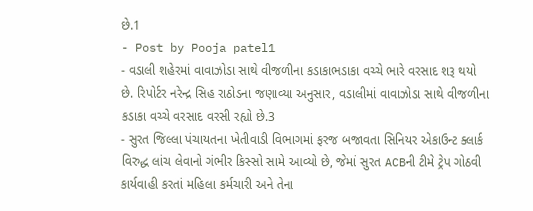છે.1
- Post by Pooja patel1
- વડાલી શહેરમાં વાવાઝોડા સાથે વીજળીના કડાકાભડાકા વચ્ચે ભારે વરસાદ શરૂ થયો છે. રિપોર્ટર નરેન્દ્ર સિહ રાઠોડના જણાવ્યા અનુસાર, વડાલીમાં વાવાઝોડા સાથે વીજળીના કડાકા વચ્ચે વરસાદ વરસી રહ્યો છે.3
- સુરત જિલ્લા પંચાયતના ખેતીવાડી વિભાગમાં ફરજ બજાવતા સિનિયર એકાઉન્ટ ક્લાર્ક વિરુદ્ધ લાંચ લેવાનો ગંભીર કિસ્સો સામે આવ્યો છે, જેમાં સુરત ACBની ટીમે ટ્રેપ ગોઠવી કાર્યવાહી કરતાં મહિલા કર્મચારી અને તેના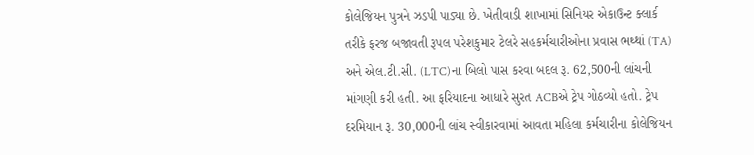કોલેજિયન પુત્રને ઝડપી પાડ્યા છે. ખેતીવાડી શાખામાં સિનિયર એકાઉન્ટ ક્લાર્ક તરીકે ફરજ બજાવતી રૂપલ પરેશકુમાર ટેલરે સહકર્મચારીઓના પ્રવાસ ભથ્થાં (TA) અને એલ.ટી.સી. (LTC)ના બિલો પાસ કરવા બદલ રૂ. 62,500ની લાંચની માંગણી કરી હતી. આ ફરિયાદના આધારે સુરત ACBએ ટ્રેપ ગોઠવ્યો હતો. ટ્રેપ દરમિયાન રૂ. 30,000ની લાંચ સ્વીકારવામાં આવતા મહિલા કર્મચારીના કોલેજિયન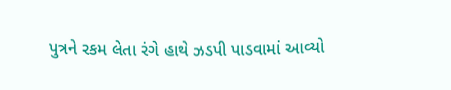પુત્રને રકમ લેતા રંગે હાથે ઝડપી પાડવામાં આવ્યો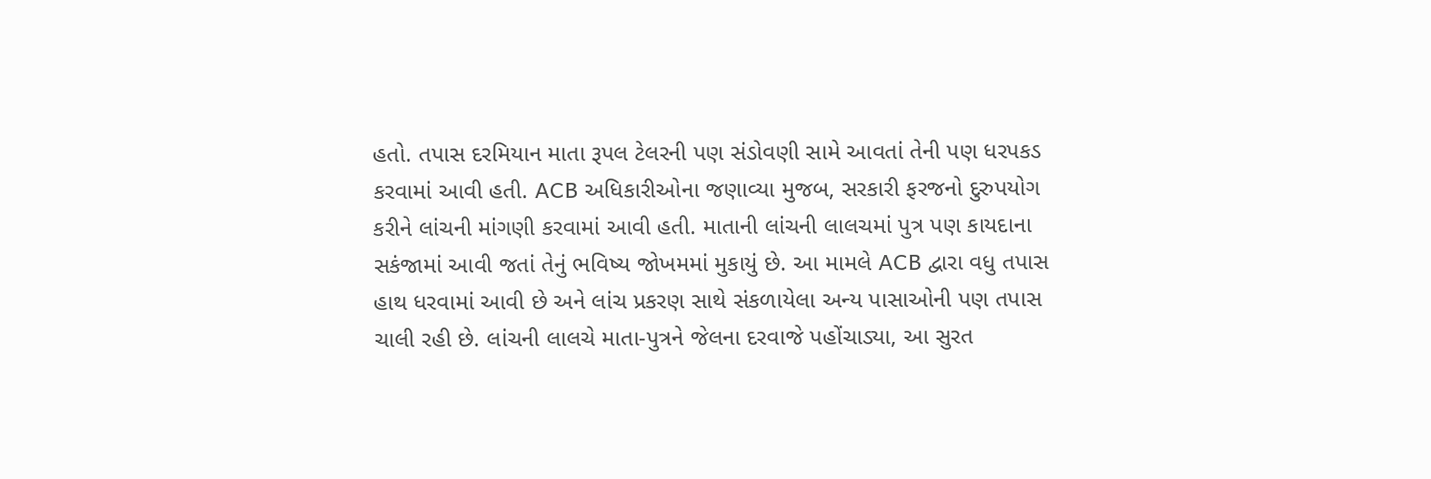હતો. તપાસ દરમિયાન માતા રૂપલ ટેલરની પણ સંડોવણી સામે આવતાં તેની પણ ધરપકડ કરવામાં આવી હતી. ACB અધિકારીઓના જણાવ્યા મુજબ, સરકારી ફરજનો દુરુપયોગ કરીને લાંચની માંગણી કરવામાં આવી હતી. માતાની લાંચની લાલચમાં પુત્ર પણ કાયદાના સકંજામાં આવી જતાં તેનું ભવિષ્ય જોખમમાં મુકાયું છે. આ મામલે ACB દ્વારા વધુ તપાસ હાથ ધરવામાં આવી છે અને લાંચ પ્રકરણ સાથે સંકળાયેલા અન્ય પાસાઓની પણ તપાસ ચાલી રહી છે. લાંચની લાલચે માતા-પુત્રને જેલના દરવાજે પહોંચાડ્યા, આ સુરત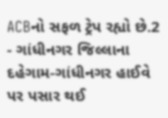ACBનો સફળ ટ્રેપ રહ્યો છે.2
- ગાંધીનગર જિલ્લાના દહેગામ-ગાંધીનગર હાઈવે પર પસાર થઈ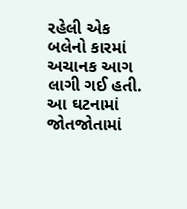રહેલી એક બલેનો કારમાં અચાનક આગ લાગી ગઈ હતી. આ ઘટનામાં જોતજોતામાં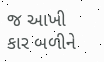જ આખી કાર બળીને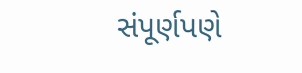સંપૂર્ણપણે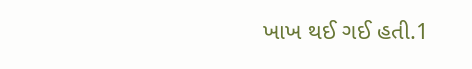ખાખ થઈ ગઈ હતી.1